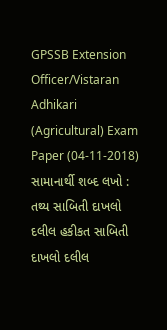GPSSB Extension Officer/Vistaran Adhikari (Agricultural) Exam Paper (04-11-2018) સામાનાર્થી શબ્દ લખો : તથ્ય સાબિતી દાખલો દલીલ હકીકત સાબિતી દાખલો દલીલ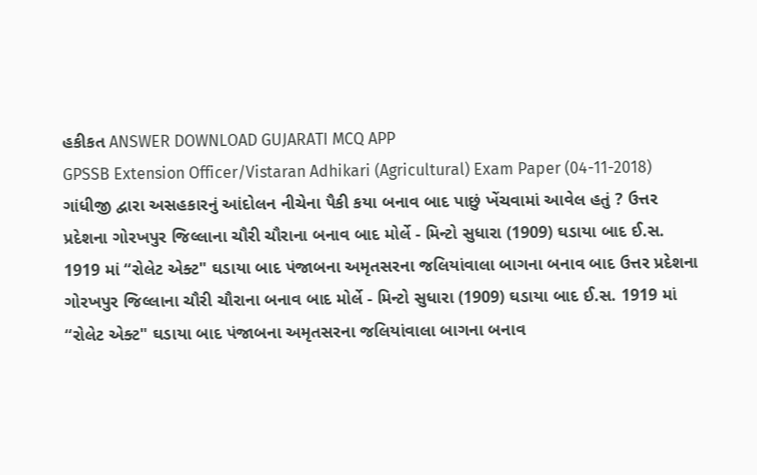હકીકત ANSWER DOWNLOAD GUJARATI MCQ APP
GPSSB Extension Officer/Vistaran Adhikari (Agricultural) Exam Paper (04-11-2018) ગાંધીજી દ્વારા અસહકારનું આંદોલન નીચેના પૈકી કયા બનાવ બાદ પાછું ખેંચવામાં આવેલ હતું ? ઉત્તર પ્રદેશના ગોરખપુર જિલ્લાના ચૌરી ચૌરાના બનાવ બાદ મોર્લે - મિન્ટો સુધારા (1909) ઘડાયા બાદ ઈ.સ. 1919 માં “રોલેટ એક્ટ" ઘડાયા બાદ પંજાબના અમૃતસરના જલિયાંવાલા બાગના બનાવ બાદ ઉત્તર પ્રદેશના ગોરખપુર જિલ્લાના ચૌરી ચૌરાના બનાવ બાદ મોર્લે - મિન્ટો સુધારા (1909) ઘડાયા બાદ ઈ.સ. 1919 માં “રોલેટ એક્ટ" ઘડાયા બાદ પંજાબના અમૃતસરના જલિયાંવાલા બાગના બનાવ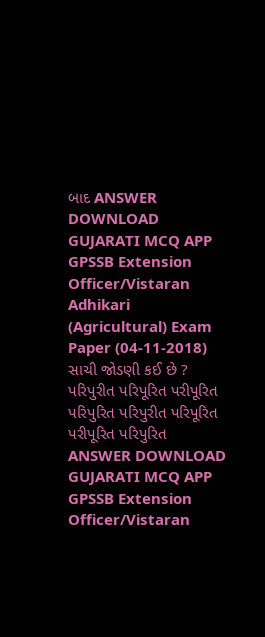બાદ ANSWER DOWNLOAD GUJARATI MCQ APP
GPSSB Extension Officer/Vistaran Adhikari (Agricultural) Exam Paper (04-11-2018) સાચી જોડણી કઈ છે ? પરિપુરીત પરિપૂરિત પરીપૂરિત પરિપુરિત પરિપુરીત પરિપૂરિત પરીપૂરિત પરિપુરિત ANSWER DOWNLOAD GUJARATI MCQ APP
GPSSB Extension Officer/Vistaran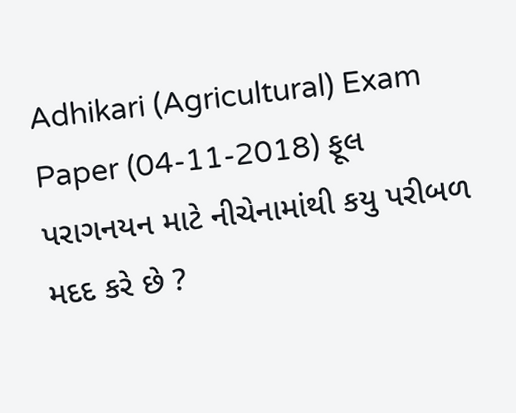Adhikari (Agricultural) Exam Paper (04-11-2018) ફૂલ પરાગનયન માટે નીચેનામાંથી કયુ પરીબળ મદદ કરે છે ?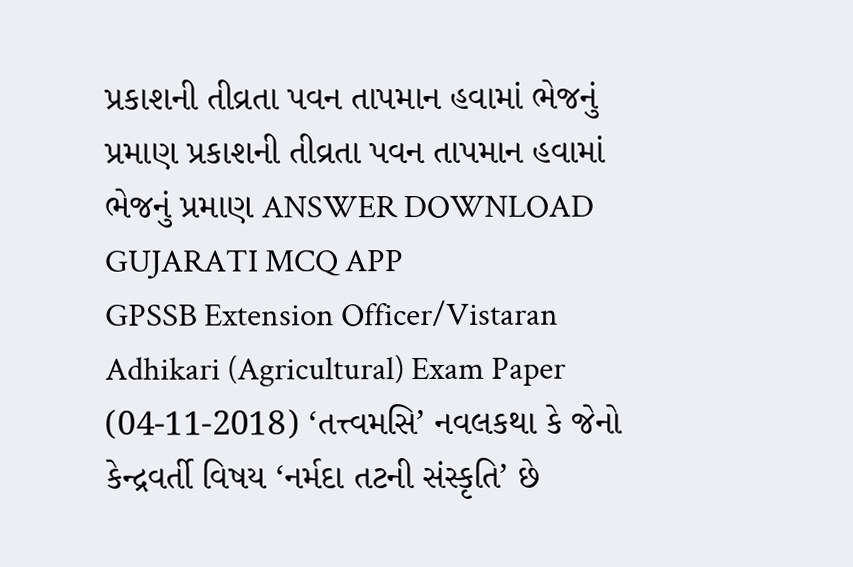પ્રકાશની તીવ્રતા પવન તાપમાન હવામાં ભેજનું પ્રમાણ પ્રકાશની તીવ્રતા પવન તાપમાન હવામાં ભેજનું પ્રમાણ ANSWER DOWNLOAD GUJARATI MCQ APP
GPSSB Extension Officer/Vistaran Adhikari (Agricultural) Exam Paper (04-11-2018) ‘તત્ત્વમસિ’ નવલકથા કે જેનો કેન્દ્રવર્તી વિષય ‘નર્મદા તટની સંસ્કૃતિ’ છે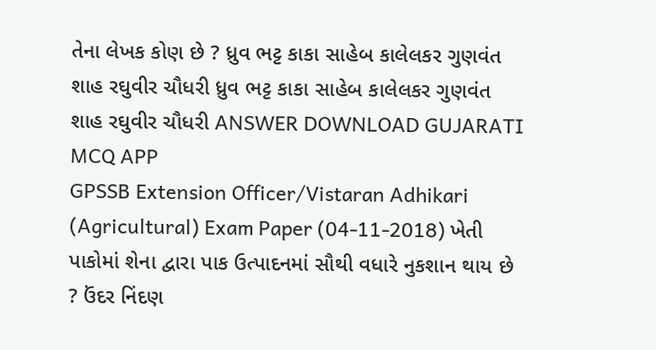તેના લેખક કોણ છે ? ધ્રુવ ભટ્ટ કાકા સાહેબ કાલેલકર ગુણવંત શાહ રઘુવીર ચૌધરી ધ્રુવ ભટ્ટ કાકા સાહેબ કાલેલકર ગુણવંત શાહ રઘુવીર ચૌધરી ANSWER DOWNLOAD GUJARATI MCQ APP
GPSSB Extension Officer/Vistaran Adhikari (Agricultural) Exam Paper (04-11-2018) ખેતી પાકોમાં શેના દ્વારા પાક ઉત્પાદનમાં સૌથી વધારે નુકશાન થાય છે ? ઉંદર નિંદણ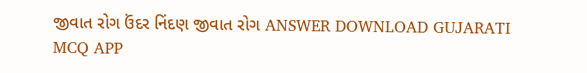જીવાત રોગ ઉંદર નિંદણ જીવાત રોગ ANSWER DOWNLOAD GUJARATI MCQ APP